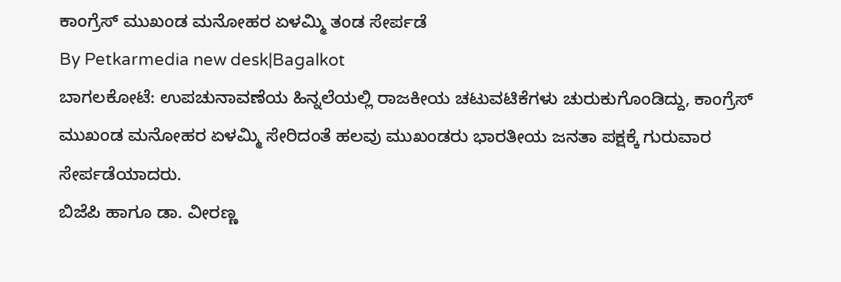ಕಾಂಗ್ರೆಸ್ ಮುಖಂಡ ಮನೋಹರ ಏಳಮ್ಮಿ ತಂಡ ಸೇರ್ಪಡೆ
By Petkarmedia new desk|Bagalkot
ಬಾಗಲಕೋಟೆ: ಉಪಚುನಾವಣೆಯ ಹಿನ್ನಲೆಯಲ್ಲಿ ರಾಜಕೀಯ ಚಟುವಟಿಕೆಗಳು ಚುರುಕುಗೊಂಡಿದ್ದು, ಕಾಂಗ್ರೆಸ್ ಮುಖಂಡ ಮನೋಹರ ಏಳಮ್ಮಿ ಸೇರಿದಂತೆ ಹಲವು ಮುಖಂಡರು ಭಾರತೀಯ ಜನತಾ ಪಕ್ಷಕ್ಕೆ ಗುರುವಾರ ಸೇರ್ಪಡೆಯಾದರು.
ಬಿಜೆಪಿ ಹಾಗೂ ಡಾ. ವೀರಣ್ಣ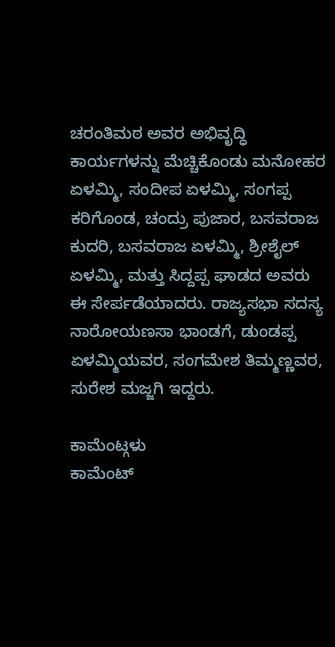ಚರಂತಿಮಠ ಅವರ ಅಭಿವೃದ್ಧಿ ಕಾರ್ಯಗಳನ್ನು ಮೆಚ್ಚಿಕೊಂಡು ಮನೋಹರ ಏಳಮ್ಮಿ, ಸಂದೀಪ ಏಳಮ್ಮಿ, ಸಂಗಪ್ಪ ಕರಿಗೊಂಡ, ಚಂದ್ರು ಪುಜಾರ, ಬಸವರಾಜ ಕುದರಿ, ಬಸವರಾಜ ಏಳಮ್ಮಿ, ಶ್ರೀಶೈಲ್ ಏಳಮ್ಮಿ, ಮತ್ತು ಸಿದ್ದಪ್ಪ ಘಾಡದ ಅವರು ಈ ಸೇರ್ಪಡೆಯಾದರು. ರಾಜ್ಯಸಭಾ ಸದಸ್ಯ ನಾರೋಯಣಸಾ ಭಾಂಡಗೆ, ಡುಂಡಪ್ಪ ಏಳಮ್ಮಿಯವರ, ಸಂಗಮೇಶ ತಿಮ್ಮಣ್ಣವರ, ಸುರೇಶ ಮಜ್ಜಗಿ ಇದ್ದರು.

ಕಾಮೆಂಟ್ಗಳು
ಕಾಮೆಂಟ್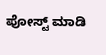ಪೋಸ್ಟ್ ಮಾಡಿ